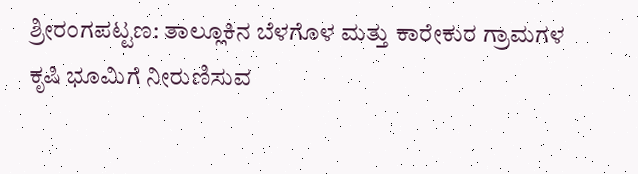ಶ್ರೀರಂಗಪಟ್ಟಣ: ತಾಲ್ಲೂಕಿನ ಬೆಳಗೊಳ ಮತ್ತು ಕಾರೇಕುರ ಗ್ರಾಮಗಳ ಕೃಷಿ ಭೂಮಿಗೆ ನೀರುಣಿಸುವ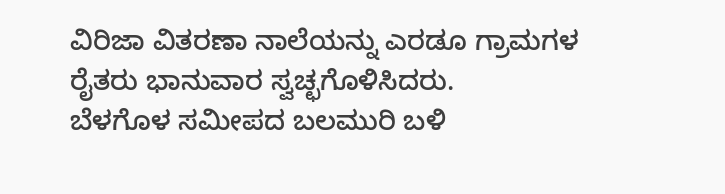ವಿರಿಜಾ ವಿತರಣಾ ನಾಲೆಯನ್ನು ಎರಡೂ ಗ್ರಾಮಗಳ ರೈತರು ಭಾನುವಾರ ಸ್ವಚ್ಛಗೊಳಿಸಿದರು.
ಬೆಳಗೊಳ ಸಮೀಪದ ಬಲಮುರಿ ಬಳಿ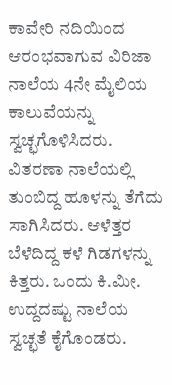ಕಾವೇರಿ ನದಿಯಿಂದ ಆರಂಭವಾಗುವ ವಿರಿಜಾ ನಾಲೆಯ 4ನೇ ಮೈಲಿಯ ಕಾಲುವೆಯನ್ನು ಸ್ವಚ್ಛಗೊಳಿಸಿದರು.
ವಿತರಣಾ ನಾಲೆಯಲ್ಲಿ ತುಂಬಿದ್ದ ಹೂಳನ್ನು ತೆಗೆದು ಸಾಗಿಸಿದರು. ಆಳೆತ್ತರ ಬೆಳೆದಿದ್ದ ಕಳೆ ಗಿಡಗಳನ್ನು ಕಿತ್ತರು. ಒಂದು ಕಿ.ಮೀ. ಉದ್ದದಷ್ಟು ನಾಲೆಯ ಸ್ವಚ್ಛತೆ ಕೈಗೊಂಡರು.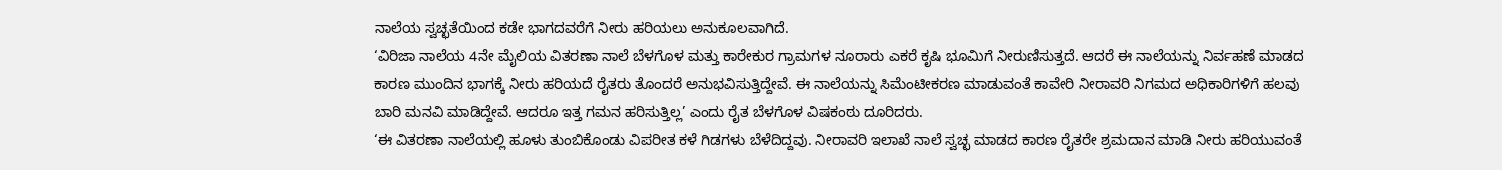ನಾಲೆಯ ಸ್ವಚ್ಛತೆಯಿಂದ ಕಡೇ ಭಾಗದವರೆಗೆ ನೀರು ಹರಿಯಲು ಅನುಕೂಲವಾಗಿದೆ.
‘ವಿರಿಜಾ ನಾಲೆಯ 4ನೇ ಮೈಲಿಯ ವಿತರಣಾ ನಾಲೆ ಬೆಳಗೊಳ ಮತ್ತು ಕಾರೇಕುರ ಗ್ರಾಮಗಳ ನೂರಾರು ಎಕರೆ ಕೃಷಿ ಭೂಮಿಗೆ ನೀರುಣಿಸುತ್ತದೆ. ಆದರೆ ಈ ನಾಲೆಯನ್ನು ನಿರ್ವಹಣೆ ಮಾಡದ ಕಾರಣ ಮುಂದಿನ ಭಾಗಕ್ಕೆ ನೀರು ಹರಿಯದೆ ರೈತರು ತೊಂದರೆ ಅನುಭವಿಸುತ್ತಿದ್ದೇವೆ. ಈ ನಾಲೆಯನ್ನು ಸಿಮೆಂಟೀಕರಣ ಮಾಡುವಂತೆ ಕಾವೇರಿ ನೀರಾವರಿ ನಿಗಮದ ಅಧಿಕಾರಿಗಳಿಗೆ ಹಲವು ಬಾರಿ ಮನವಿ ಮಾಡಿದ್ದೇವೆ. ಆದರೂ ಇತ್ತ ಗಮನ ಹರಿಸುತ್ತಿಲ್ಲ’ ಎಂದು ರೈತ ಬೆಳಗೊಳ ವಿಷಕಂಠು ದೂರಿದರು.
‘ಈ ವಿತರಣಾ ನಾಲೆಯಲ್ಲಿ ಹೂಳು ತುಂಬಿಕೊಂಡು ವಿಪರೀತ ಕಳೆ ಗಿಡಗಳು ಬೆಳೆದಿದ್ದವು. ನೀರಾವರಿ ಇಲಾಖೆ ನಾಲೆ ಸ್ವಚ್ಛ ಮಾಡದ ಕಾರಣ ರೈತರೇ ಶ್ರಮದಾನ ಮಾಡಿ ನೀರು ಹರಿಯುವಂತೆ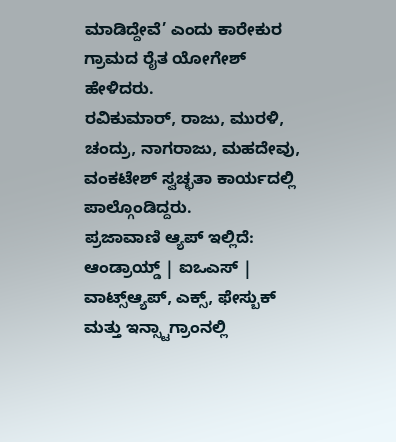ಮಾಡಿದ್ದೇವೆ’ ಎಂದು ಕಾರೇಕುರ ಗ್ರಾಮದ ರೈತ ಯೋಗೇಶ್ ಹೇಳಿದರು.
ರವಿಕುಮಾರ್, ರಾಜು, ಮುರಳಿ, ಚಂದ್ರು, ನಾಗರಾಜು, ಮಹದೇವು, ವಂಕಟೇಶ್ ಸ್ವಚ್ಛತಾ ಕಾರ್ಯದಲ್ಲಿ ಪಾಲ್ಗೊಂಡಿದ್ದರು.
ಪ್ರಜಾವಾಣಿ ಆ್ಯಪ್ ಇಲ್ಲಿದೆ: ಆಂಡ್ರಾಯ್ಡ್ | ಐಒಎಸ್ | ವಾಟ್ಸ್ಆ್ಯಪ್, ಎಕ್ಸ್, ಫೇಸ್ಬುಕ್ ಮತ್ತು ಇನ್ಸ್ಟಾಗ್ರಾಂನಲ್ಲಿ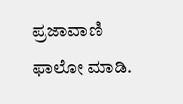ಪ್ರಜಾವಾಣಿ ಫಾಲೋ ಮಾಡಿ.